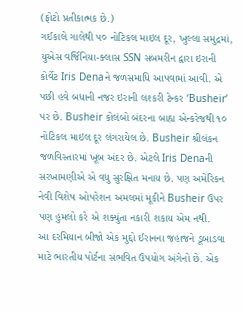(ફોટો પ્રતીકાત્મક છે.)
ગઈકાલે ગાલેથી ૫૦ નોટિકલ માઇલ દૂર, ખુલ્લા સમુદ્રમાં, યુએસ વર્જિનિયા-ક્લાસ SSN સબમરીન દ્વારા ઇરાની કોર્વેટ Iris Denaને જળસમાધિ આપવામાં આવી. એ પછી હવે બધાની નજર ઇરાની લશ્કરી ટેન્કર ‘Busheir’ પર છે. Busheir કોલંબો બંદરના બાહ્ય એન્કરેજથી ૧૦ નોટિકલ માઇલ દૂર લંગરાયેલ છે. Busheir શ્રીલંકન જળવિસ્તારમાં ખૂબ અંદર છે. એટલે Iris Denaની સરખામણીએ એ વધુ સુરક્ષિત મનાય છે. પણ અમેરિકન નેવી વિશેષ ઓપરેશન અમલમાં મૂકીને Busheir ઉપર પણ હુમલો કરે એ શક્યુંતા નકારી શકાય એમ નથી.
આ દરમિયાન બીજો એક મુદ્દો ઈરાનના જહાજને ડૂબાડવા માટે ભારતીય પોર્ટના સંભવિત ઉપયોગ અંગેનો છે. એક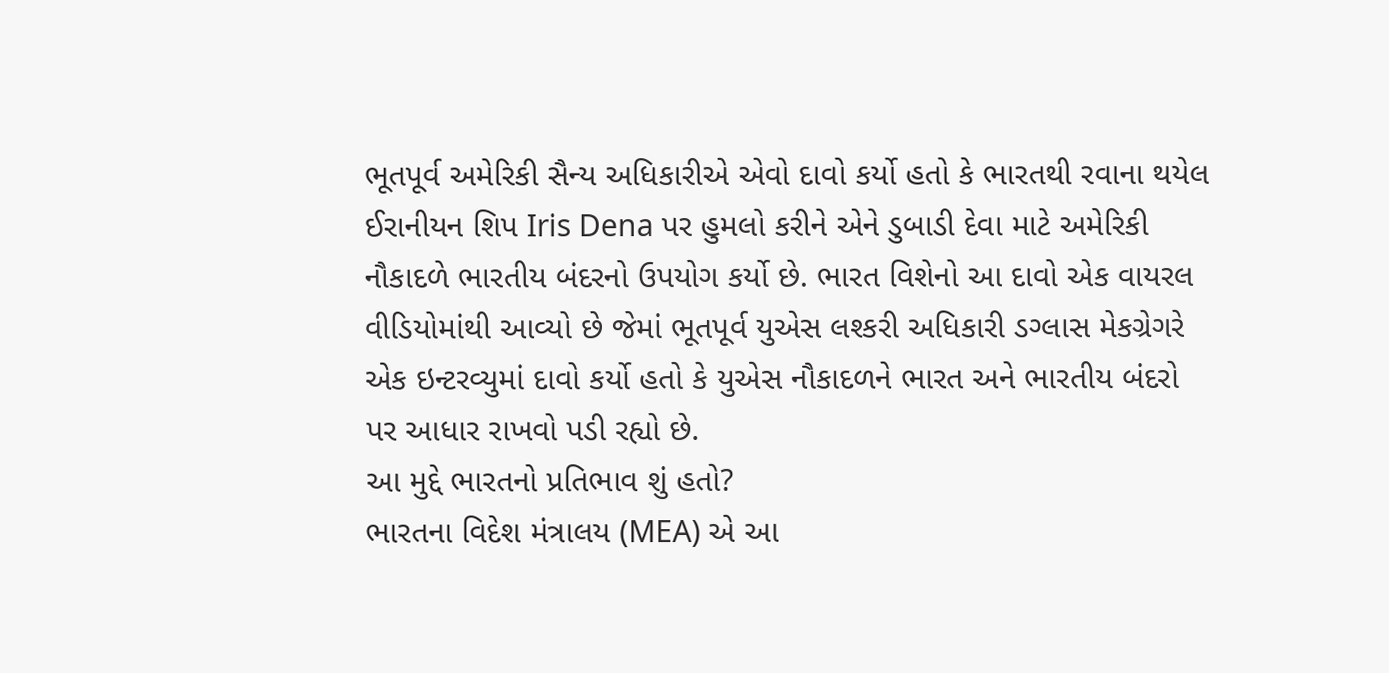ભૂતપૂર્વ અમેરિકી સૈન્ય અધિકારીએ એવો દાવો કર્યો હતો કે ભારતથી રવાના થયેલ ઈરાનીયન શિપ Iris Dena પર હુમલો કરીને એને ડુબાડી દેવા માટે અમેરિકી નૌકાદળે ભારતીય બંદરનો ઉપયોગ કર્યો છે. ભારત વિશેનો આ દાવો એક વાયરલ વીડિયોમાંથી આવ્યો છે જેમાં ભૂતપૂર્વ યુએસ લશ્કરી અધિકારી ડગ્લાસ મેકગ્રેગરે એક ઇન્ટરવ્યુમાં દાવો કર્યો હતો કે યુએસ નૌકાદળને ભારત અને ભારતીય બંદરો પર આધાર રાખવો પડી રહ્યો છે.
આ મુદ્દે ભારતનો પ્રતિભાવ શું હતો?
ભારતના વિદેશ મંત્રાલય (MEA) એ આ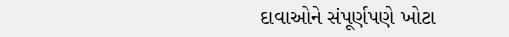દાવાઓને સંપૂર્ણપણે ખોટા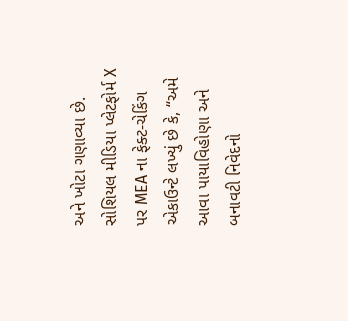અને ખોટા ગણાવ્યા છે. સોશિયલ મીડિયા પ્લેટફોર્મ X પર MEA ના ફેક્ટ-ચેકિંગ એકાઉન્ટે લખ્યું છે કે, “અમે આવા પાયાવિહોણા અને બનાવટી નિવેદનો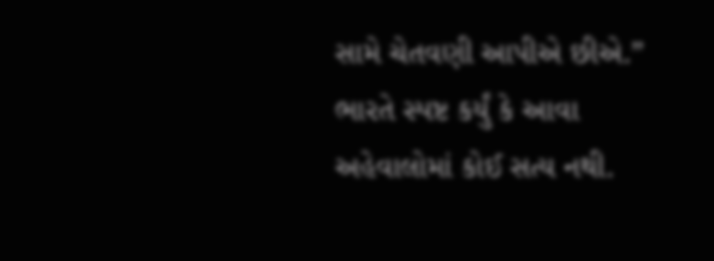સામે ચેતવણી આપીએ છીએ.” ભારતે સ્પષ્ટ કર્યું કે આવા અહેવાલોમાં કોઈ સત્ય નથી.